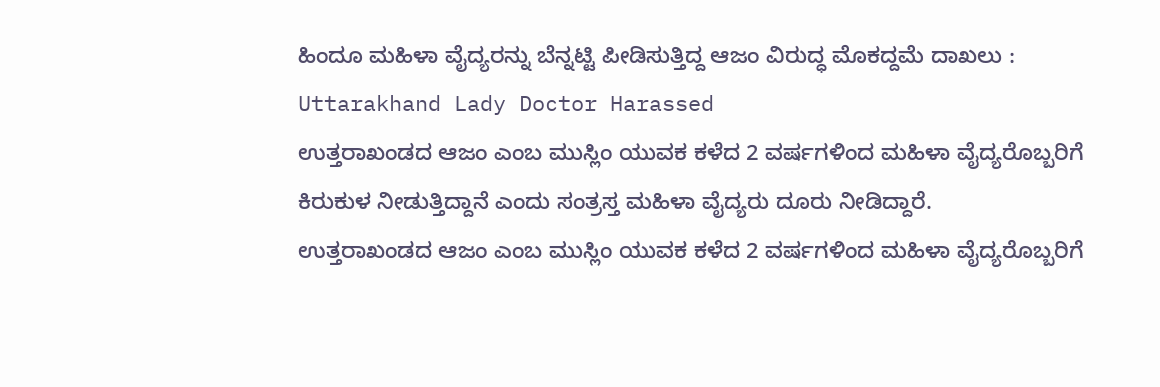ಹಿಂದೂ ಮಹಿಳಾ ವೈದ್ಯರನ್ನು ಬೆನ್ನಟ್ಟಿ ಪೀಡಿಸುತ್ತಿದ್ದ ಆಜಂ ವಿರುದ್ಧ ಮೊಕದ್ದಮೆ ದಾಖಲು : Uttarakhand Lady Doctor Harassed
ಉತ್ತರಾಖಂಡದ ಆಜಂ ಎಂಬ ಮುಸ್ಲಿಂ ಯುವಕ ಕಳೆದ 2 ವರ್ಷಗಳಿಂದ ಮಹಿಳಾ ವೈದ್ಯರೊಬ್ಬರಿಗೆ ಕಿರುಕುಳ ನೀಡುತ್ತಿದ್ದಾನೆ ಎಂದು ಸಂತ್ರಸ್ತ ಮಹಿಳಾ ವೈದ್ಯರು ದೂರು ನೀಡಿದ್ದಾರೆ.
ಉತ್ತರಾಖಂಡದ ಆಜಂ ಎಂಬ ಮುಸ್ಲಿಂ ಯುವಕ ಕಳೆದ 2 ವರ್ಷಗಳಿಂದ ಮಹಿಳಾ ವೈದ್ಯರೊಬ್ಬರಿಗೆ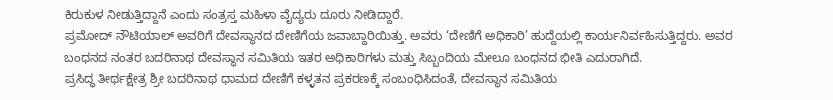ಕಿರುಕುಳ ನೀಡುತ್ತಿದ್ದಾನೆ ಎಂದು ಸಂತ್ರಸ್ತ ಮಹಿಳಾ ವೈದ್ಯರು ದೂರು ನೀಡಿದ್ದಾರೆ.
ಪ್ರಮೋದ್ ನೌಟಿಯಾಲ್ ಅವರಿಗೆ ದೇವಸ್ಥಾನದ ದೇಣಿಗೆಯ ಜವಾಬ್ದಾರಿಯಿತ್ತು. ಅವರು ‘ದೇಣಿಗೆ ಅಧಿಕಾರಿ’ ಹುದ್ದೆಯಲ್ಲಿ ಕಾರ್ಯನಿರ್ವಹಿಸುತ್ತಿದ್ದರು. ಅವರ ಬಂಧನದ ನಂತರ ಬದರಿನಾಥ ದೇವಸ್ಥಾನ ಸಮಿತಿಯ ಇತರ ಅಧಿಕಾರಿಗಳು ಮತ್ತು ಸಿಬ್ಬಂದಿಯ ಮೇಲೂ ಬಂಧನದ ಭೀತಿ ಎದುರಾಗಿದೆ.
ಪ್ರಸಿದ್ಧ ತೀರ್ಥಕ್ಷೇತ್ರ ಶ್ರೀ ಬದರಿನಾಥ ಧಾಮದ ದೇಣಿಗೆ ಕಳ್ಳತನ ಪ್ರಕರಣಕ್ಕೆ ಸಂಬಂಧಿಸಿದಂತೆ, ದೇವಸ್ಥಾನ ಸಮಿತಿಯ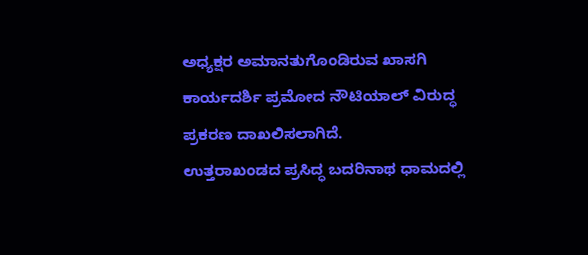ಅಧ್ಯಕ್ಷರ ಅಮಾನತುಗೊಂಡಿರುವ ಖಾಸಗಿ ಕಾರ್ಯದರ್ಶಿ ಪ್ರಮೋದ ನೌಟಿಯಾಲ್ ವಿರುದ್ಧ ಪ್ರಕರಣ ದಾಖಲಿಸಲಾಗಿದೆ.
ಉತ್ತರಾಖಂಡದ ಪ್ರಸಿದ್ಧ ಬದರಿನಾಥ ಧಾಮದಲ್ಲಿ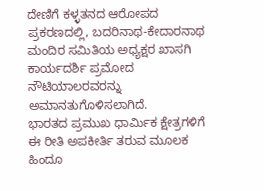ದೇಣಿಗೆ ಕಳ್ಳತನದ ಆರೋಪದ ಪ್ರಕರಣದಲ್ಲಿ, ಬದರಿನಾಥ-ಕೇದಾರನಾಥ ಮಂದಿರ ಸಮಿತಿಯ ಅಧ್ಯಕ್ಷರ ಖಾಸಗಿ ಕಾರ್ಯದರ್ಶಿ ಪ್ರಮೋದ ನೌಟಿಯಾಲರವರನ್ನು ಅಮಾನತುಗೊಳಿಸಲಾಗಿದೆ.
ಭಾರತದ ಪ್ರಮುಖ ಧಾರ್ಮಿಕ ಕ್ಷೇತ್ರಗಳಿಗೆ ಈ ರೀತಿ ಅಪಕೀರ್ತಿ ತರುವ ಮೂಲಕ ಹಿಂದೂ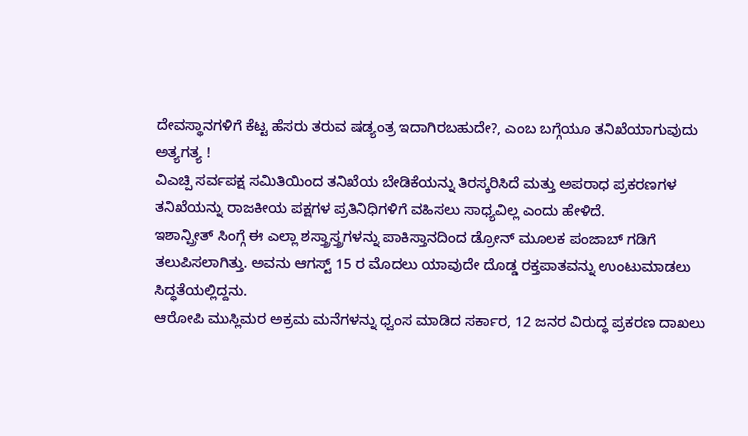ದೇವಸ್ಥಾನಗಳಿಗೆ ಕೆಟ್ಟ ಹೆಸರು ತರುವ ಷಡ್ಯಂತ್ರ ಇದಾಗಿರಬಹುದೇ?, ಎಂಬ ಬಗ್ಗೆಯೂ ತನಿಖೆಯಾಗುವುದು ಅತ್ಯಗತ್ಯ !
ವಿಎಚ್ಪಿ ಸರ್ವಪಕ್ಷ ಸಮಿತಿಯಿಂದ ತನಿಖೆಯ ಬೇಡಿಕೆಯನ್ನು ತಿರಸ್ಕರಿಸಿದೆ ಮತ್ತು ಅಪರಾಧ ಪ್ರಕರಣಗಳ ತನಿಖೆಯನ್ನು ರಾಜಕೀಯ ಪಕ್ಷಗಳ ಪ್ರತಿನಿಧಿಗಳಿಗೆ ವಹಿಸಲು ಸಾಧ್ಯವಿಲ್ಲ ಎಂದು ಹೇಳಿದೆ.
ಇಶಾನ್ಪ್ರೀತ್ ಸಿಂಗ್ಗೆ ಈ ಎಲ್ಲಾ ಶಸ್ತ್ರಾಸ್ತ್ರಗಳನ್ನು ಪಾಕಿಸ್ತಾನದಿಂದ ಡ್ರೋನ್ ಮೂಲಕ ಪಂಜಾಬ್ ಗಡಿಗೆ ತಲುಪಿಸಲಾಗಿತ್ತು. ಅವನು ಆಗಸ್ಟ್ 15 ರ ಮೊದಲು ಯಾವುದೇ ದೊಡ್ಡ ರಕ್ತಪಾತವನ್ನು ಉಂಟುಮಾಡಲು ಸಿದ್ಧತೆಯಲ್ಲಿದ್ದನು.
ಆರೋಪಿ ಮುಸ್ಲಿಮರ ಅಕ್ರಮ ಮನೆಗಳನ್ನು ಧ್ವಂಸ ಮಾಡಿದ ಸರ್ಕಾರ, 12 ಜನರ ವಿರುದ್ಧ ಪ್ರಕರಣ ದಾಖಲು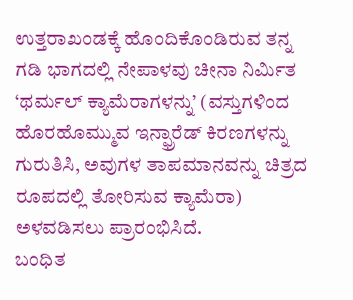ಉತ್ತರಾಖಂಡಕ್ಕೆ ಹೊಂದಿಕೊಂಡಿರುವ ತನ್ನ ಗಡಿ ಭಾಗದಲ್ಲಿ ನೇಪಾಳವು ಚೀನಾ ನಿರ್ಮಿತ ‘ಥರ್ಮಲ್ ಕ್ಯಾಮೆರಾಗಳನ್ನು’ (ವಸ್ತುಗಳಿಂದ ಹೊರಹೊಮ್ಮುವ ಇನ್ಫ್ರಾರೆಡ್ ಕಿರಣಗಳನ್ನು ಗುರುತಿಸಿ, ಅವುಗಳ ತಾಪಮಾನವನ್ನು ಚಿತ್ರದ ರೂಪದಲ್ಲಿ ತೋರಿಸುವ ಕ್ಯಾಮೆರಾ) ಅಳವಡಿಸಲು ಪ್ರಾರಂಭಿಸಿದೆ.
ಬಂಧಿತ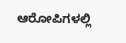ಆರೋಪಿಗಳಲ್ಲಿ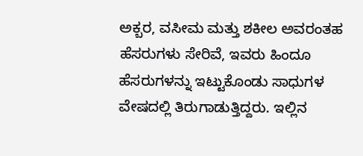ಅಕ್ಬರ, ವಸೀಮ ಮತ್ತು ಶಕೀಲ ಅವರಂತಹ ಹೆಸರುಗಳು ಸೇರಿವೆ, ಇವರು ಹಿಂದೂ ಹೆಸರುಗಳನ್ನು ಇಟ್ಟುಕೊಂಡು ಸಾಧುಗಳ ವೇಷದಲ್ಲಿ ತಿರುಗಾಡುತ್ತಿದ್ದರು. ಇಲ್ಲಿನ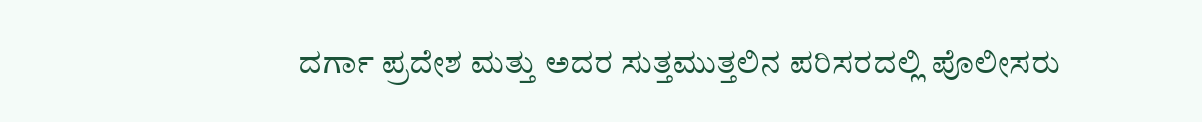ದರ್ಗಾ ಪ್ರದೇಶ ಮತ್ತು ಅದರ ಸುತ್ತಮುತ್ತಲಿನ ಪರಿಸರದಲ್ಲಿ ಪೊಲೀಸರು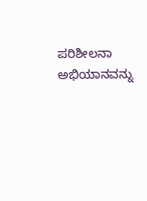ಪರಿಶೀಲನಾ ಅಭಿಯಾನವನ್ನು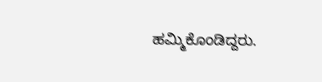ಹಮ್ಮಿಕೊಂಡಿದ್ದರು.